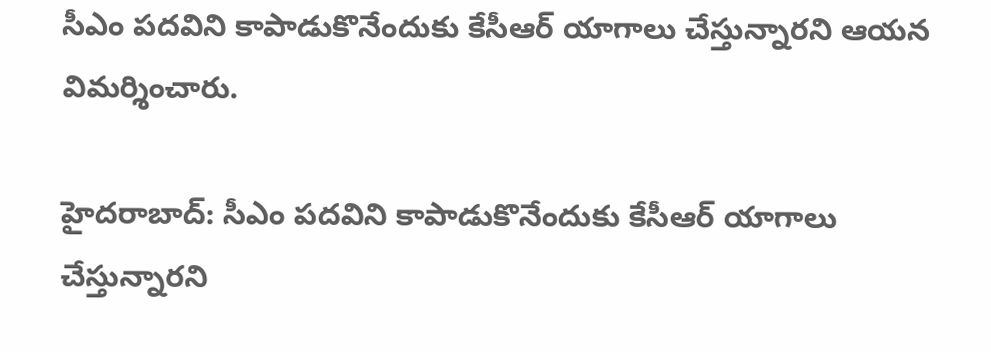సీఎం పదవిని కాపాడుకొనేందుకు కేసీఆర్ యాగాలు చేస్తున్నారని ఆయన విమర్శించారు.

హైదరాబాద్: సీఎం పదవిని కాపాడుకొనేందుకు కేసీఆర్ యాగాలు చేస్తున్నారని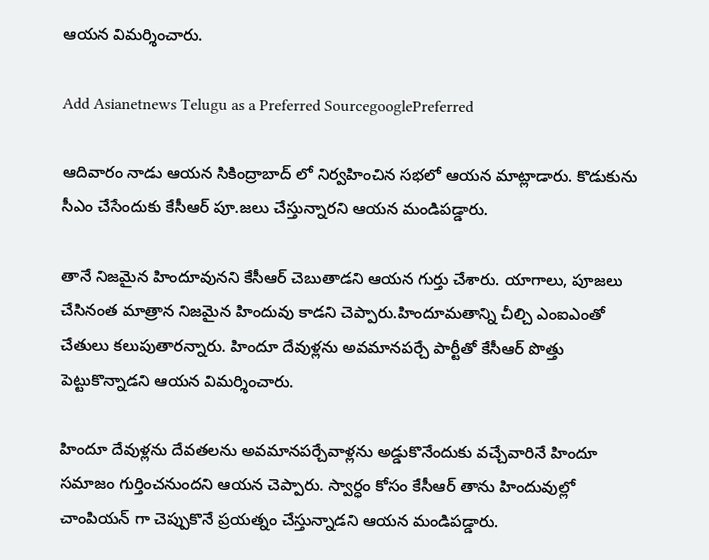ఆయన విమర్శించారు.

Add Asianetnews Telugu as a Preferred SourcegooglePreferred

ఆదివారం నాడు ఆయన సికింద్రాబాద్ లో నిర్వహించిన సభలో ఆయన మాట్లాడారు. కొడుకును సీఎం చేసేందుకు కేసీఆర్ పూ.జలు చేస్తున్నారని ఆయన మండిపడ్డారు.

తానే నిజమైన హిందూవునని కేసీఆర్ చెబుతాడని ఆయన గుర్తు చేశారు. యాగాలు, పూజలు చేసినంత మాత్రాన నిజమైన హిందువు కాడని చెప్పారు.హిందూమతాన్ని చీల్చి ఎంఐఎంతో చేతులు కలుపుతారన్నారు. హిందూ దేవుళ్లను అవమానపర్చే పార్టీతో కేసీఆర్ పొత్తు పెట్టుకొన్నాడని ఆయన విమర్శించారు.

హిందూ దేవుళ్లను దేవతలను అవమానపర్చేవాళ్లను అడ్డుకొనేందుకు వచ్చేవారినే హిందూ సమాజం గుర్తించనుందని ఆయన చెప్పారు. స్వార్ధం కోసం కేసీఆర్ తాను హిందువుల్లో చాంపియన్ గా చెప్పుకొనే ప్రయత్నం చేస్తున్నాడని ఆయన మండిపడ్డారు.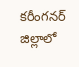కరీంగనర్ జిల్లాలో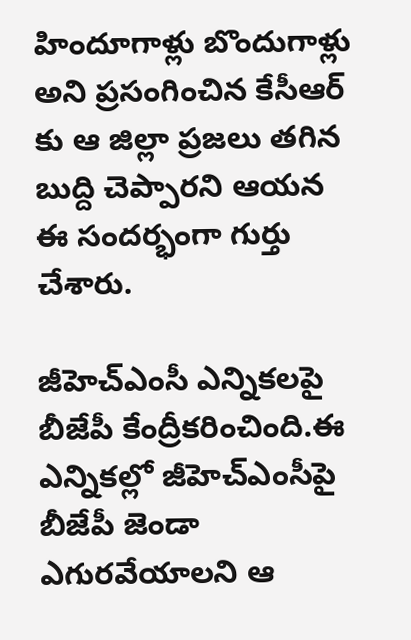హిందూగాళ్లు బొందుగాళ్లు అని ప్రసంగించిన కేసీఆర్ కు ఆ జిల్లా ప్రజలు తగిన బుద్ది చెప్పారని ఆయన ఈ సందర్భంగా గుర్తు చేశారు.

జీహెచ్ఎంసీ ఎన్నికలపై బీజేపీ కేంద్రీకరించింది.ఈ ఎన్నికల్లో జీహెచ్ఎంసీపై బీజేపీ జెండా ఎగురవేయాలని ఆ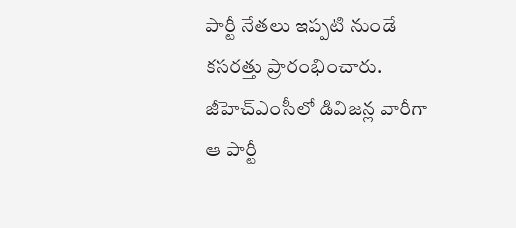పార్టీ నేతలు ఇప్పటి నుండే కసరత్తు ప్రారంభించారు. జీహెచ్ఎంసీలో డివిజన్ల వారీగా ఆ పార్టీ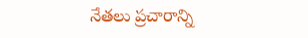నేతలు ప్రచారాన్ని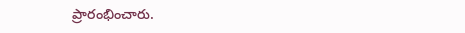ప్రారంభించారు.